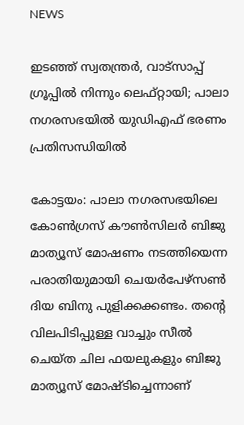NEWS

ഇടഞ്ഞ് സ്വതന്ത്രർ, വാട്‌സാപ്പ് ഗ്രൂപ്പിൽ നിന്നും ലെഫ്‌റ്റായി; പാലാ നഗരസഭയിൽ യുഡിഎഫ് ഭരണം പ്രതിസന്ധിയിൽ

കോട്ടയം: പാലാ നഗരസഭയിലെ കോൺഗ്രസ് കൗൺസിലർ ബിജു മാത്യൂസ് മോഷണം നടത്തിയെന്ന പരാതിയുമായി ചെയർപേഴ്‌സൺ ദിയ ബിനു പുളിക്കക്കണ്ടം. തന്റെ വിലപിടിപ്പുള്ള വാച്ചും സീൽ ചെയ്‌ത ചില ഫയലുകളും ബിജു മാത്യൂസ് മോഷ്‌ടിച്ചെന്നാണ്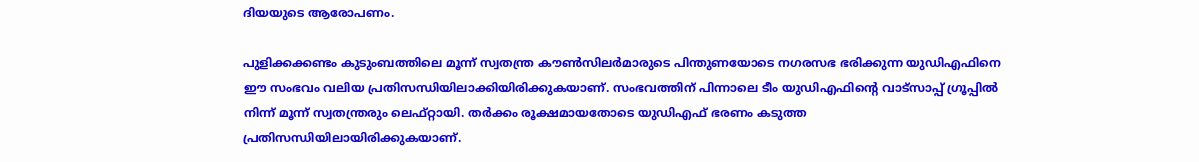ദിയയുടെ ആരോപണം.

പുളിക്കക്കണ്ടം കുടുംബത്തിലെ മൂന്ന് സ്വതന്ത്ര കൗൺസിലർമാരുടെ പിന്തുണയോടെ നഗരസഭ ഭരിക്കുന്ന യുഡിഎഫിനെ ഈ സംഭവം വലിയ പ്രതിസന്ധിയിലാക്കിയിരിക്കുകയാണ്. സംഭവത്തിന് പിന്നാലെ ടീം യുഡിഎഫിന്റെ വാട്‌സാപ്പ് ഗ്രൂപ്പിൽ നിന്ന് മൂന്ന് സ്വതന്ത്രരും ലെഫ്‌റ്റായി. തർക്കം രൂക്ഷമായതോടെ യുഡിഎഫ് ഭരണം കടുത്ത പ്രതിസന്ധിയിലായിരിക്കുകയാണ്.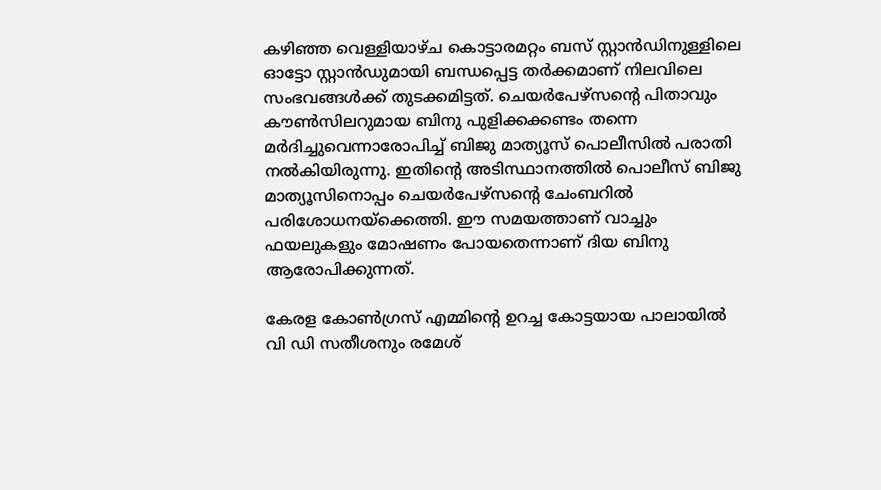കഴിഞ്ഞ വെള്ളിയാഴ്‌ച കൊട്ടാരമറ്റം ബസ് സ്റ്റാൻഡിനുള്ളിലെ ഓട്ടോ സ്റ്റാൻഡുമായി ബന്ധപ്പെട്ട തർക്കമാണ് നിലവിലെ സംഭവങ്ങൾക്ക് തുടക്കമിട്ടത്. ചെയർപേഴ്‌സന്റെ പിതാവും കൗൺസിലറുമായ ബിനു പുളിക്കക്കണ്ടം തന്നെ മർദിച്ചുവെന്നാരോപിച്ച് ബിജു മാത്യൂസ് പൊലീസിൽ പരാതി നൽകിയിരുന്നു. ഇതിന്റെ അടിസ്ഥാനത്തിൽ പൊലീസ് ബിജു മാത്യൂസിനൊപ്പം ചെയർപേഴ്‌സന്റെ ചേംബറിൽ പരിശോധനയ്‌ക്കെത്തി. ഈ സമയത്താണ് വാച്ചും ഫയലുകളും മോഷണം പോയതെന്നാണ് ദിയ ബിനു ആരോപിക്കുന്നത്.

കേരള കോൺഗ്രസ് എമ്മിന്റെ ഉറച്ച കോട്ടയായ പാലായിൽ വി ഡി സതീശനും രമേശ്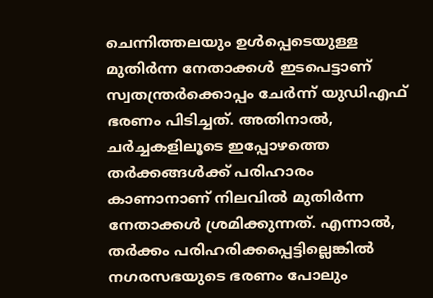ചെന്നിത്തലയും ഉൾപ്പെടെയുള്ള മുതിർന്ന നേതാക്കൾ ഇടപെട്ടാണ് സ്വതന്ത്രർക്കൊപ്പം ചേർന്ന് യുഡിഎഫ് ഭരണം പിടിച്ചത്. അതിനാൽ, ചർച്ചകളിലൂടെ ഇപ്പോഴത്തെ തർക്കങ്ങൾക്ക് പരിഹാരം കാണാനാണ് നിലവിൽ മുതിർന്ന നേതാക്കൾ ശ്രമിക്കുന്നത്. എന്നാൽ, തർക്കം പരിഹരിക്കപ്പെട്ടില്ലെങ്കിൽ നഗരസഭയുടെ ഭരണം പോലും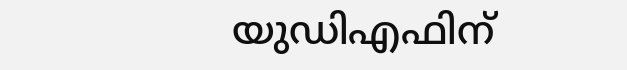യുഡിഎഫിന്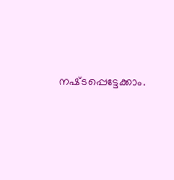നഷ്‌ടപ്പെട്ടേക്കാം.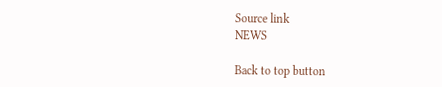Source link
NEWS

Back to top button